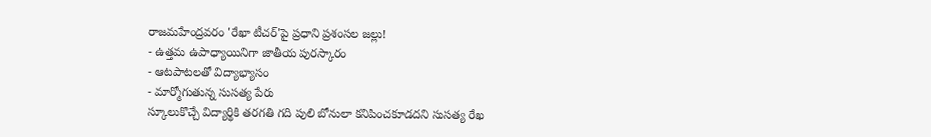రాజమహేంద్రవరం 'రేఖా టీచర్'పై ప్రధాని ప్రశంసల జల్లు!
- ఉత్తమ ఉపాధ్యాయినిగా జాతీయ పురస్కారం
- ఆటపాటలతో విద్యాభ్యాసం
- మార్మోగుతున్న సుసత్య పేరు
స్కూలుకొచ్చే విద్యార్థికి తరగతి గది పులి బోనులా కనిపించకూడదని సుసత్య రేఖ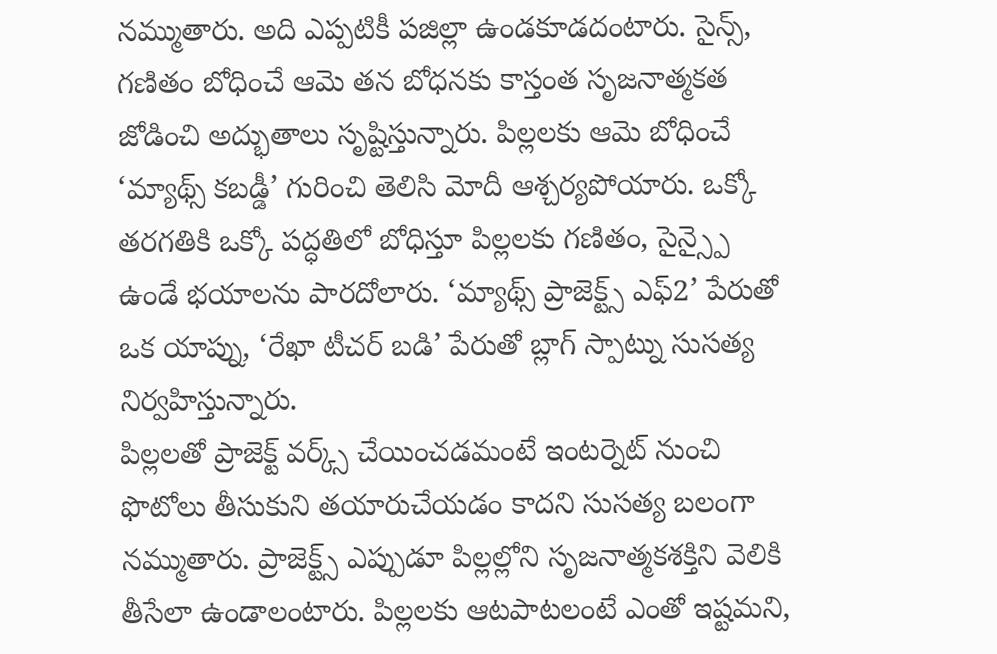నమ్ముతారు. అది ఎప్పటికీ పజిల్లా ఉండకూడదంటారు. సైన్స్, గణితం బోధించే ఆమె తన బోధనకు కాస్తంత సృజనాత్మకత జోడించి అద్భుతాలు సృష్టిస్తున్నారు. పిల్లలకు ఆమె బోధించే ‘మ్యాథ్స్ కబడ్డీ’ గురించి తెలిసి మోదీ ఆశ్చర్యపోయారు. ఒక్కో తరగతికి ఒక్కో పద్ధతిలో బోధిస్తూ పిల్లలకు గణితం, సైన్స్పై ఉండే భయాలను పారదోలారు. ‘మ్యాథ్స్ ప్రాజెక్ట్స్ ఎఫ్2’ పేరుతో ఒక యాప్ను, ‘రేఖా టీచర్ బడి’ పేరుతో బ్లాగ్ స్పాట్ను సుసత్య నిర్వహిస్తున్నారు.
పిల్లలతో ప్రాజెక్ట్ వర్క్స్ చేయించడమంటే ఇంటర్నెట్ నుంచి ఫొటోలు తీసుకుని తయారుచేయడం కాదని సుసత్య బలంగా నమ్ముతారు. ప్రాజెక్ట్స్ ఎప్పుడూ పిల్లల్లోని సృజనాత్మకశక్తిని వెలికి తీసేలా ఉండాలంటారు. పిల్లలకు ఆటపాటలంటే ఎంతో ఇష్టమని,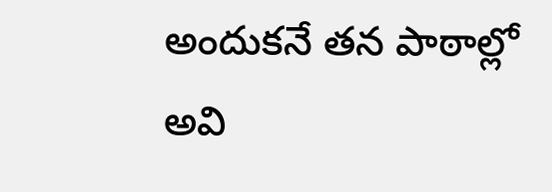అందుకనే తన పాఠాల్లో అవి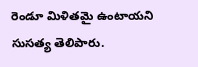రెండూ మిళితమై ఉంటాయని సుసత్య తెలిపారు.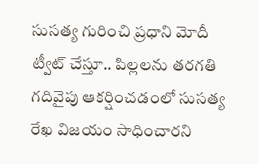సుసత్య గురించి ప్రధాని మోదీ ట్వీట్ చేస్తూ.. పిల్లలను తరగతి గదివైపు ఆకర్షించడంలో సుసత్య రేఖ విజయం సాధించారని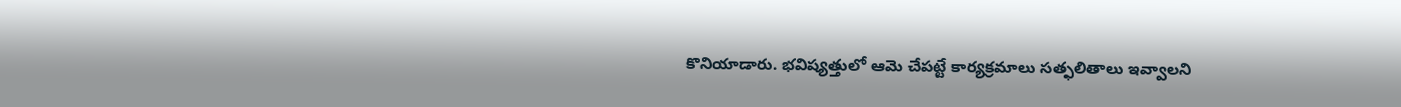కొనియాడారు. భవిష్యత్తులో ఆమె చేపట్టే కార్యక్రమాలు సత్ఫలితాలు ఇవ్వాలని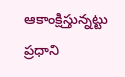ఆకాంక్షిస్తున్నట్టు ప్రధాని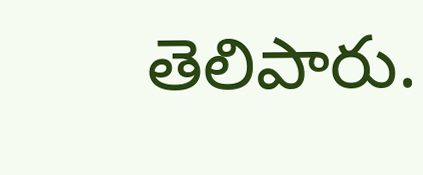తెలిపారు.